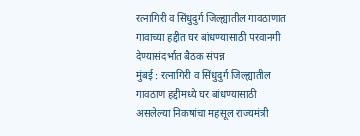रत्नागिरी व सिंधुदुर्ग जिल्ह्यातील गावठाणात गावाच्या हद्दीत घर बांधण्यासाठी परवानगी देण्यासंदर्भात बैठक संपन्न
मुंबई : रत्नागिरी व सिंधुदुर्ग जिल्ह्यातील गावठाण हद्दीमध्ये घर बांधण्यासाठी असलेल्या निकषांचा महसूल राज्यमंत्री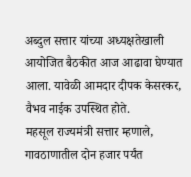अब्दुल सत्तार यांच्या अध्यक्षतेखाली आयोजित बैठकीत आज आढावा घेण्यात आला. यावेळी आमदार दीपक केसरकर, वैभव नाईक उपस्थित होते.
महसूल राज्यमंत्री सत्तार म्हणाले, गावठाणातील दोन हजार पर्यंत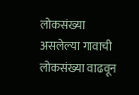लोकसंख्या असलेल्या गावाची लोकसंख्या वाढवून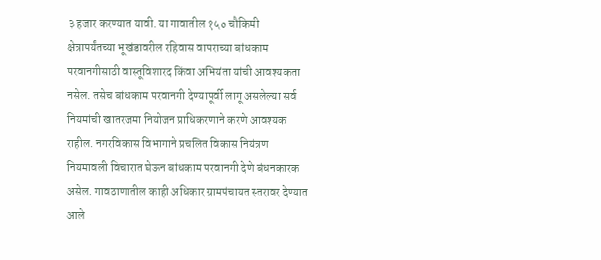३ हजार करण्यात यावी. या गावातील १५० चौकिमी क्षेत्रापर्यंतच्या भूखंडावरील रहिवास वापराच्या बांधकाम परवानगीसाठी वास्तूविशारद किंवा अभियंता यांची आवश्यकता नसेल. तसेच बांधकाम परवानगी देण्यापूर्वी लागू असलेल्या सर्व नियमांची खातरजमा नियोजन प्राधिकरणाने करणे आवश्यक राहील. नगरविकास विभागाने प्रचलित विकास नियंत्रण नियमावली विचारात घेऊन बांधकाम परवानगी देणे बंधनकारक असेल. गावठाणातील काही अधिकार ग्रामपंचायत स्तरावर देण्यात आले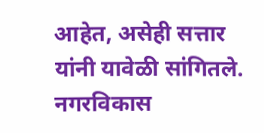आहेत, असेही सत्तार यांनी यावेळी सांगितले.
नगरविकास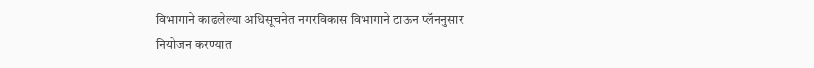विभागाने काढलेल्या अधिसूचनेत नगरविकास विभागाने टाऊन प्लॅननुसार नियोजन करण्यात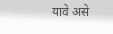यावे असे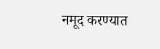नमूद करण्यात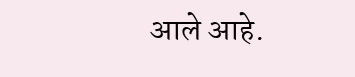आले आहे.